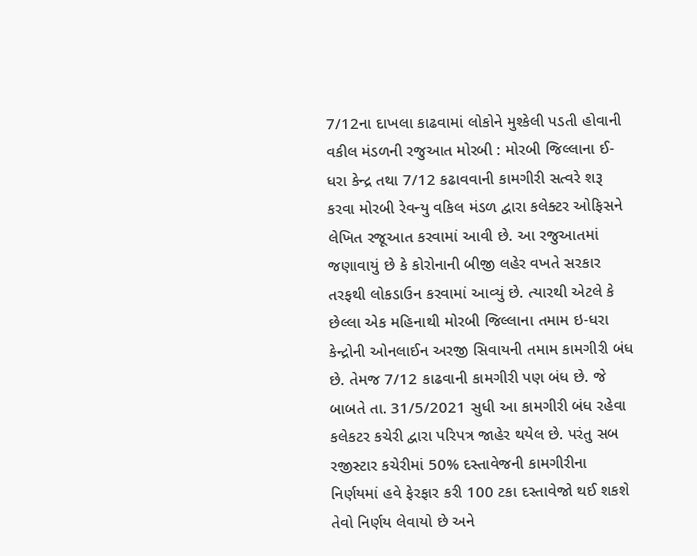7/12ના દાખલા કાઢવામાં લોકોને મુશ્કેલી પડતી હોવાની વકીલ મંડળની રજુઆત મોરબી : મોરબી જિલ્લાના ઈ-ધરા કેન્દ્ર તથા 7/12 કઢાવવાની કામગીરી સત્વરે શરૂ કરવા મોરબી રેવન્યુ વકિલ મંડળ દ્વારા કલેક્ટર ઓફિસને લેખિત રજૂઆત કરવામાં આવી છે. આ રજુઆતમાં જણાવાયું છે કે કોરોનાની બીજી લહેર વખતે સરકાર તરફથી લોકડાઉન કરવામાં આવ્યું છે. ત્યારથી એટલે કે છેલ્લા એક મહિનાથી મોરબી જિલ્લાના તમામ ઇ-ધરા કેન્દ્રોની ઓનલાઈન અરજી સિવાયની તમામ કામગીરી બંધ છે. તેમજ 7/12 કાઢવાની કામગીરી પણ બંધ છે. જે બાબતે તા. 31/5/2021 સુધી આ કામગીરી બંધ રહેવા કલેકટર કચેરી દ્વારા પરિપત્ર જાહેર થયેલ છે. પરંતુ સબ રજીસ્ટાર કચેરીમાં 50% દસ્તાવેજની કામગીરીના નિર્ણયમાં હવે ફેરફાર કરી 100 ટકા દસ્તાવેજો થઈ શકશે તેવો નિર્ણય લેવાયો છે અને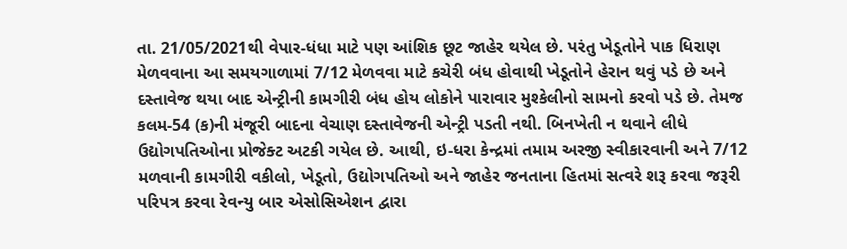તા. 21/05/2021થી વેપાર-ધંધા માટે પણ આંશિક છૂટ જાહેર થયેલ છે. પરંતુ ખેડૂતોને પાક ધિરાણ મેળવવાના આ સમયગાળામાં 7/12 મેળવવા માટે કચેરી બંધ હોવાથી ખેડૂતોને હેરાન થવું પડે છે અને દસ્તાવેજ થયા બાદ એન્ટ્રીની કામગીરી બંધ હોય લોકોને પારાવાર મુશ્કેલીનો સામનો કરવો પડે છે. તેમજ કલમ-54 (ક)ની મંજૂરી બાદના વેચાણ દસ્તાવેજની એન્ટ્રી પડતી નથી. બિનખેતી ન થવાને લીધે ઉદ્યોગપતિઓના પ્રોજેક્ટ અટકી ગયેલ છે. આથી, ઇ-ધરા કેન્દ્રમાં તમામ અરજી સ્વીકારવાની અને 7/12 મળવાની કામગીરી વકીલો, ખેડૂતો, ઉદ્યોગપતિઓ અને જાહેર જનતાના હિતમાં સત્વરે શરૂ કરવા જરૂરી પરિપત્ર કરવા રેવન્યુ બાર એસોસિએશન દ્વારા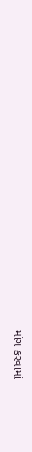માંગ કરવામાં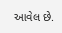આવેલ છે.